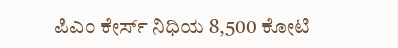ಪಿಎಂ ಕೇರ್ಸ್ ನಿಧಿಯ 8,500 ಕೋಟಿ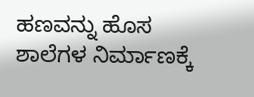ಹಣವನ್ನು ಹೊಸ ಶಾಲೆಗಳ ನಿರ್ಮಾಣಕ್ಕೆ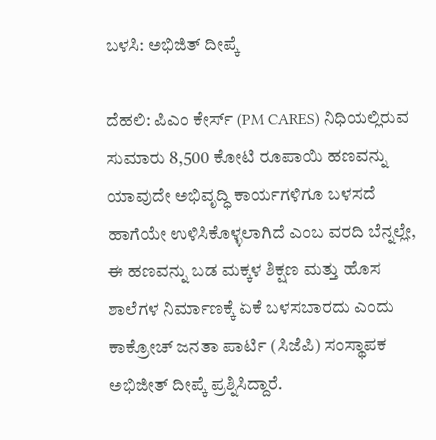ಬಳಸಿ: ಅಭಿಜಿತ್ ದೀಪ್ಕೆ

ದೆಹಲಿ: ಪಿಎಂ ಕೇರ್ಸ್ (PM CARES) ನಿಧಿಯಲ್ಲಿರುವ ಸುಮಾರು 8,500 ಕೋಟಿ ರೂಪಾಯಿ ಹಣವನ್ನು ಯಾವುದೇ ಅಭಿವೃದ್ಧಿ ಕಾರ್ಯಗಳಿಗೂ ಬಳಸದೆ ಹಾಗೆಯೇ ಉಳಿಸಿಕೊಳ್ಳಲಾಗಿದೆ ಎಂಬ ವರದಿ ಬೆನ್ನಲ್ಲೇ, ಈ ಹಣವನ್ನು ಬಡ ಮಕ್ಕಳ ಶಿಕ್ಷಣ ಮತ್ತು ಹೊಸ ಶಾಲೆಗಳ ನಿರ್ಮಾಣಕ್ಕೆ ಏಕೆ ಬಳಸಬಾರದು ಎಂದು ಕಾಕ್ರೋಚ್ ಜನತಾ ಪಾರ್ಟಿ (ಸಿಜೆಪಿ) ಸಂಸ್ಥಾಪಕ ಅಭಿಜೀತ್ ದೀಪ್ಕೆ ಪ್ರಶ್ನಿಸಿದ್ದಾರೆ.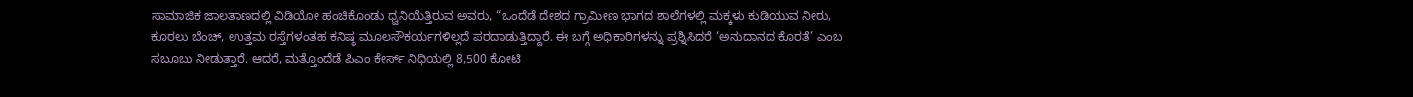ಸಾಮಾಜಿಕ ಜಾಲತಾಣದಲ್ಲಿ ವಿಡಿಯೋ ಹಂಚಿಕೊಂಡು ಧ್ವನಿಯೆತ್ತಿರುವ ಅವರು, “ಒಂದೆಡೆ ದೇಶದ ಗ್ರಾಮೀಣ ಭಾಗದ ಶಾಲೆಗಳಲ್ಲಿ ಮಕ್ಕಳು ಕುಡಿಯುವ ನೀರು, ಕೂರಲು ಬೆಂಚ್, ಉತ್ತಮ ರಸ್ತೆಗಳಂತಹ ಕನಿಷ್ಠ ಮೂಲಸೌಕರ್ಯಗಳಿಲ್ಲದೆ ಪರದಾಡುತ್ತಿದ್ದಾರೆ. ಈ ಬಗ್ಗೆ ಅಧಿಕಾರಿಗಳನ್ನು ಪ್ರಶ್ನಿಸಿದರೆ ‘ಅನುದಾನದ ಕೊರತೆ’ ಎಂಬ ಸಬೂಬು ನೀಡುತ್ತಾರೆ. ಆದರೆ, ಮತ್ತೊಂದೆಡೆ ಪಿಎಂ ಕೇರ್ಸ್ ನಿಧಿಯಲ್ಲಿ 8,500 ಕೋಟಿ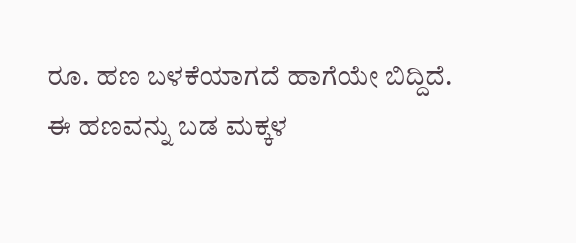ರೂ. ಹಣ ಬಳಕೆಯಾಗದೆ ಹಾಗೆಯೇ ಬಿದ್ದಿದೆ. ಈ ಹಣವನ್ನು ಬಡ ಮಕ್ಕಳ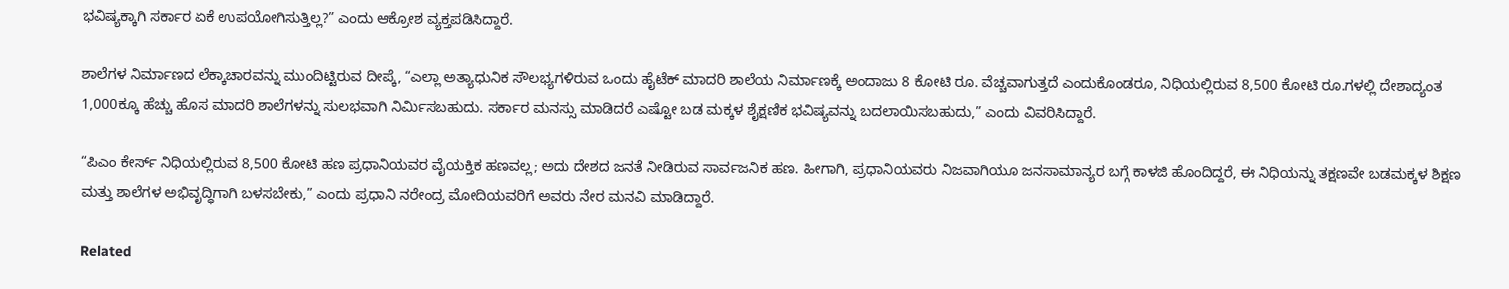ಭವಿಷ್ಯಕ್ಕಾಗಿ ಸರ್ಕಾರ ಏಕೆ ಉಪಯೋಗಿಸುತ್ತಿಲ್ಲ?” ಎಂದು ಆಕ್ರೋಶ ವ್ಯಕ್ತಪಡಿಸಿದ್ದಾರೆ.

ಶಾಲೆಗಳ ನಿರ್ಮಾಣದ ಲೆಕ್ಕಾಚಾರವನ್ನು ಮುಂದಿಟ್ಟಿರುವ ದೀಪ್ಕೆ, “ಎಲ್ಲಾ ಅತ್ಯಾಧುನಿಕ ಸೌಲಭ್ಯಗಳಿರುವ ಒಂದು ಹೈಟೆಕ್ ಮಾದರಿ ಶಾಲೆಯ ನಿರ್ಮಾಣಕ್ಕೆ ಅಂದಾಜು 8 ಕೋಟಿ ರೂ. ವೆಚ್ಚವಾಗುತ್ತದೆ ಎಂದುಕೊಂಡರೂ, ನಿಧಿಯಲ್ಲಿರುವ 8,500 ಕೋಟಿ ರೂ.ಗಳಲ್ಲಿ ದೇಶಾದ್ಯಂತ 1,000ಕ್ಕೂ ಹೆಚ್ಚು ಹೊಸ ಮಾದರಿ ಶಾಲೆಗಳನ್ನು ಸುಲಭವಾಗಿ ನಿರ್ಮಿಸಬಹುದು. ಸರ್ಕಾರ ಮನಸ್ಸು ಮಾಡಿದರೆ ಎಷ್ಟೋ ಬಡ ಮಕ್ಕಳ ಶೈಕ್ಷಣಿಕ ಭವಿಷ್ಯವನ್ನು ಬದಲಾಯಿಸಬಹುದು,” ಎಂದು ವಿವರಿಸಿದ್ದಾರೆ.

“ಪಿಎಂ ಕೇರ್ಸ್ ನಿಧಿಯಲ್ಲಿರುವ 8,500 ಕೋಟಿ ಹಣ ಪ್ರಧಾನಿಯವರ ವೈಯಕ್ತಿಕ ಹಣವಲ್ಲ; ಅದು ದೇಶದ ಜನತೆ ನೀಡಿರುವ ಸಾರ್ವಜನಿಕ ಹಣ. ಹೀಗಾಗಿ, ಪ್ರಧಾನಿಯವರು ನಿಜವಾಗಿಯೂ ಜನಸಾಮಾನ್ಯರ ಬಗ್ಗೆ ಕಾಳಜಿ ಹೊಂದಿದ್ದರೆ, ಈ ನಿಧಿಯನ್ನು ತಕ್ಷಣವೇ ಬಡಮಕ್ಕಳ ಶಿಕ್ಷಣ ಮತ್ತು ಶಾಲೆಗಳ ಅಭಿವೃದ್ಧಿಗಾಗಿ ಬಳಸಬೇಕು,” ಎಂದು ಪ್ರಧಾನಿ ನರೇಂದ್ರ ಮೋದಿಯವರಿಗೆ ಅವರು ನೇರ ಮನವಿ ಮಾಡಿದ್ದಾರೆ.

Related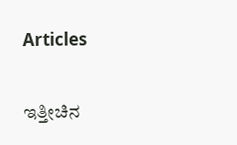Articles

ಇತ್ತೀಚಿನ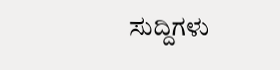ಸುದ್ದಿಗಳು